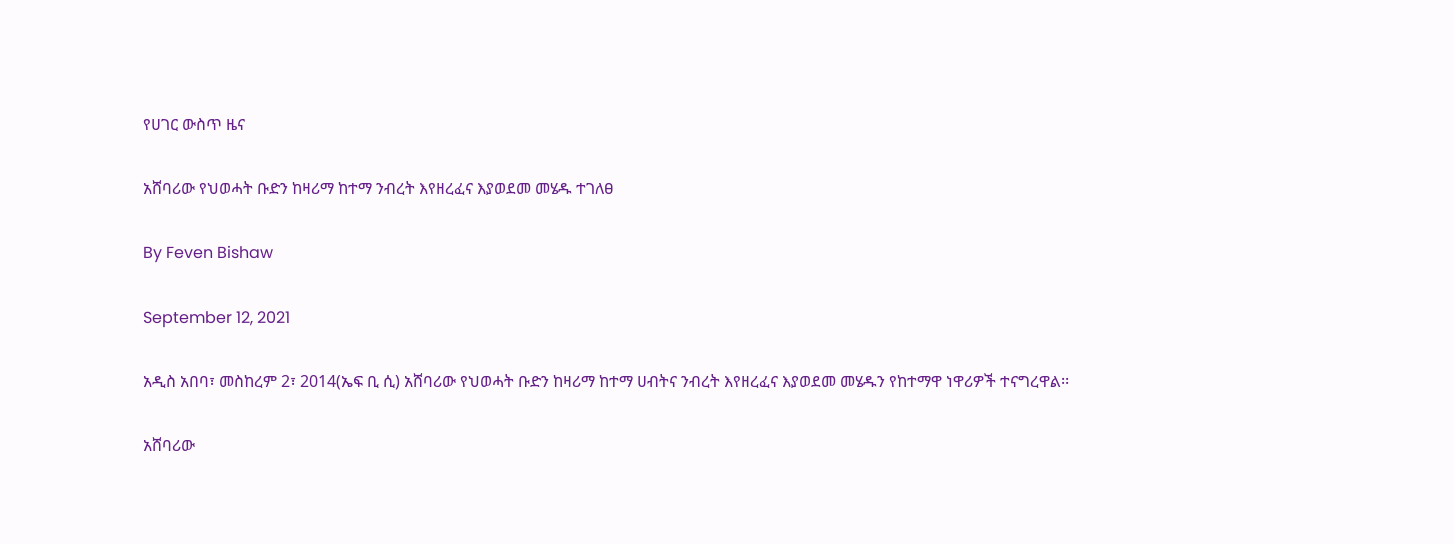የሀገር ውስጥ ዜና

አሸባሪው የህወሓት ቡድን ከዛሪማ ከተማ ንብረት እየዘረፈና እያወደመ መሄዱ ተገለፀ

By Feven Bishaw

September 12, 2021

አዲስ አበባ፣ መስከረም 2፣ 2014(ኤፍ ቢ ሲ) አሸባሪው የህወሓት ቡድን ከዛሪማ ከተማ ሀብትና ንብረት እየዘረፈና እያወደመ መሄዱን የከተማዋ ነዋሪዎች ተናግረዋል፡፡

አሸባሪው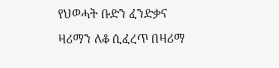የህወሓት ቡድን ፈንድቃና ዛሪማን ለቆ ሲፈረጥ በዛሪማ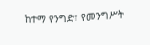ከተማ የንግድ፣ የመንግሥት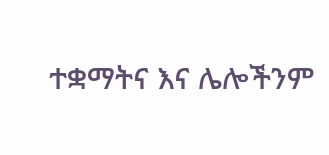ተቋማትና እና ሌሎችንም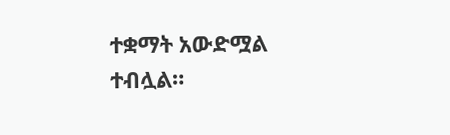ተቋማት አውድሟል ተብሏል።